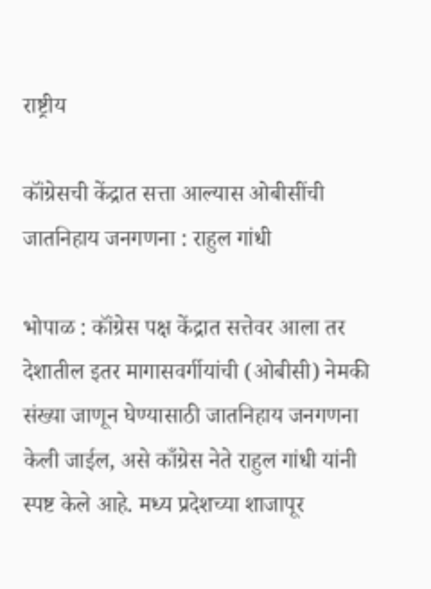राष्ट्रीय

कॉंग्रेसची केंद्रात सत्ता आल्यास ओबीसींची जातनिहाय जनगणना : राहुल गांधी

भोपाळ : कॉंग्रेस पक्ष केंद्रात सत्तेवर आला तर देशातील इतर मागासवर्गीयांची (ओबीसी) नेमकी संख्या जाणून घेण्यासाठी जातनिहाय जनगणना केली जाईल, असे काँग्रेस नेते राहुल गांधी यांनी स्पष्ट केले आहे. मध्य प्रदेशच्या शाजापूर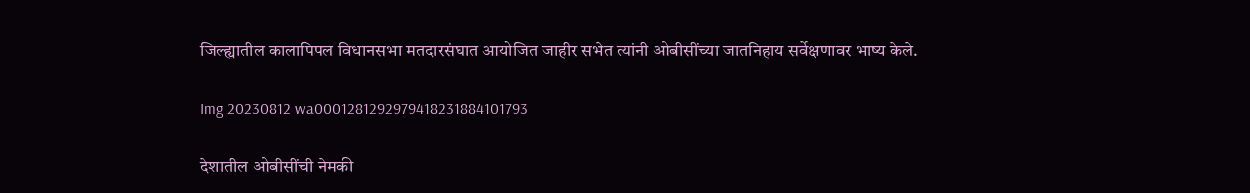जिल्ह्यातील कालापिपल विधानसभा मतदारसंघात आयोजित जाहीर सभेत त्यांनी ओबीसींच्या जातनिहाय सर्वेक्षणावर भाष्य केले.

Img 20230812 wa0001281292979418231884101793

देशातील ओबीसींची नेमकी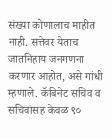संख्या कोणालाच माहीत नाही. सत्तेवर येताच जातनिहाय जनगणना करणार आहोत, असे गांधी म्हणाले. कॅबिनेट सचिव व सचिवांसह केवळ ९०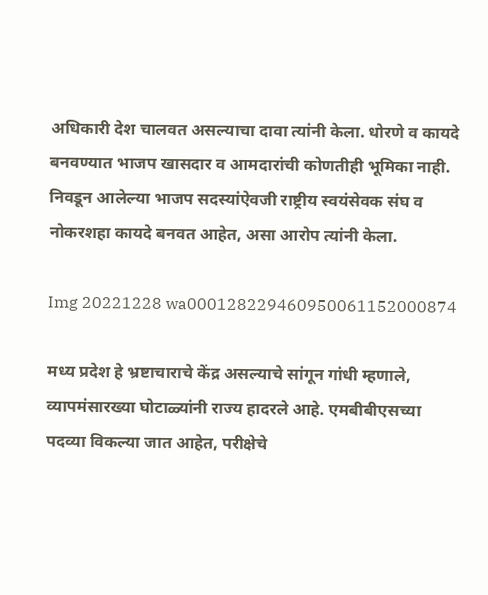अधिकारी देश चालवत असल्याचा दावा त्यांनी केला. धोरणे व कायदे बनवण्यात भाजप खासदार व आमदारांची कोणतीही भूमिका नाही. निवडून आलेल्या भाजप सदस्यांऐवजी राष्ट्रीय स्वयंसेवक संघ व नोकरशहा कायदे बनवत आहेत, असा आरोप त्यांनी केला.

Img 20221228 wa000128229460950061152000874

मध्य प्रदेश हे भ्रष्टाचाराचे केंद्र असल्याचे सांगून गांधी म्हणाले, व्यापमंसारख्या घोटाळ्यांनी राज्य हादरले आहे. एमबीबीएसच्या पदव्या विकल्या जात आहेत, परीक्षेचे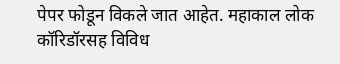पेपर फोडून विकले जात आहेत. महाकाल लोक कॉरिडॉरसह विविध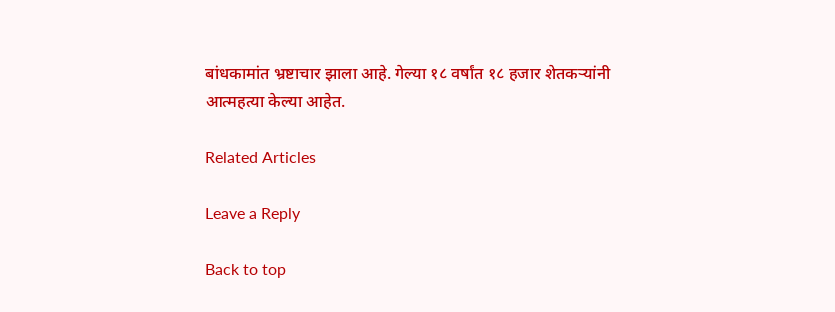बांधकामांत भ्रष्टाचार झाला आहे. गेल्या १८ वर्षांत १८ हजार शेतकऱ्यांनी आत्महत्या केल्या आहेत.

Related Articles

Leave a Reply

Back to top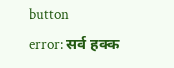button
error: सर्व हक्क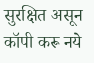सुरक्षित असून कॉपी करू नये